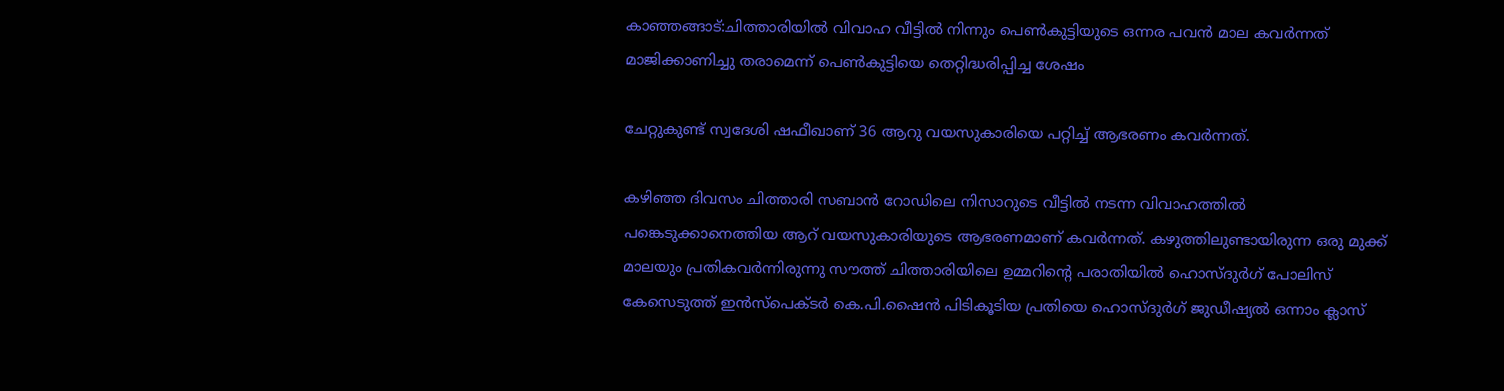കാഞ്ഞങ്ങാട്:ചിത്താരിയിൽ വിവാഹ വീട്ടിൽ നിന്നും പെൺകുട്ടിയുടെ ഒന്നര പവൻ മാല കവർന്നത് മാജിക്കാണിച്ചു തരാമെന്ന് പെൺകുട്ടിയെ തെറ്റിദ്ധരിപ്പിച്ച ശേഷം

ചേറ്റുകുണ്ട് സ്വദേശി ഷഫീഖാണ് 36 ആറു വയസുകാരിയെ പറ്റിച്ച് ആഭരണം കവർന്നത്.

കഴിഞ്ഞ ദിവസം ചിത്താരി സബാൻ റോഡിലെ നിസാറുടെ വീട്ടിൽ നടന്ന വിവാഹത്തിൽ പങ്കെടുക്കാനെത്തിയ ആറ് വയസുകാരിയുടെ ആഭരണമാണ് കവർന്നത്. കഴുത്തിലുണ്ടായിരുന്ന ഒരു മുക്ക് മാലയും പ്രതികവർന്നിരുന്നു സൗത്ത് ചിത്താരിയിലെ ഉമ്മറിൻ്റെ പരാതിയിൽ ഹൊസ്ദുർഗ് പോലിസ് കേസെടുത്ത് ഇൻസ്പെക്ടർ കെ.പി.ഷൈൻ പിടികൂടിയ പ്രതിയെ ഹൊസ്ദുർഗ് ജുഡീഷ്യൽ ഒന്നാം ക്ലാസ്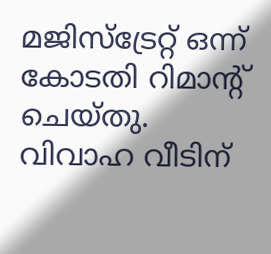മജിസ്ട്രേറ്റ് ഒന്ന് കോടതി റിമാൻ്റ് ചെയ്തു.
വിവാഹ വീടിന്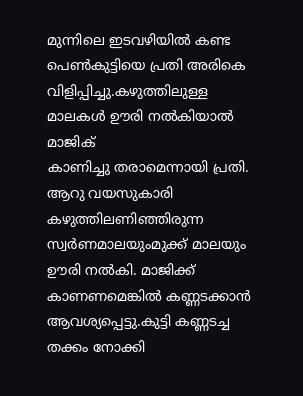മുന്നിലെ ഇടവഴിയിൽ കണ്ട പെൺകുട്ടിയെ പ്രതി അരികെ വിളിപ്പിച്ചു.കഴുത്തിലുള്ള മാലകൾ ഊരി നൽകിയാൽ മാജിക്
കാണിച്ചു തരാമെന്നായി പ്രതി. ആറു വയസുകാരി കഴുത്തിലണിഞ്ഞിരുന്ന സ്വർണമാലയുംമുക്ക് മാലയും ഊരി നൽകി. മാജിക്ക്
കാണണമെങ്കിൽ കണ്ണടക്കാൻ ആവശ്യപ്പെട്ടു.കുട്ടി കണ്ണടച്ച തക്കം നോക്കി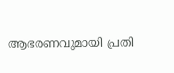ആഭരണവുമായി പ്രതി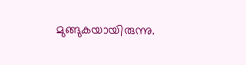മുങ്ങുകയായിരുന്നു.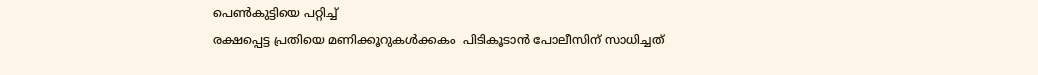പെൺകുട്ടിയെ പറ്റിച്ച്
രക്ഷപ്പെട്ട പ്രതിയെ മണിക്കൂറുകൾക്കകം  പിടികൂടാൻ പോലീസിന് സാധിച്ചത്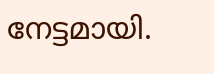നേട്ടമായി.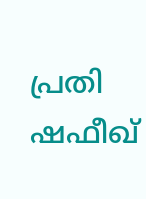പ്രതി ഷഫീഖ്